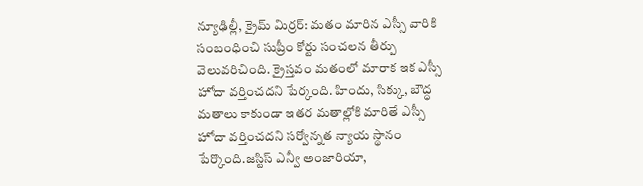న్యూఢిల్లీ, క్రైమ్ మిర్రర్: మతం మారిన ఎస్సీ వారికి సంబంధించి సుప్రీం కోర్టు సంచలన తీర్పు వెలువరిచింది. క్రైస్తవం మతంలో మారాక ఇక ఎస్సీ హోదా వర్తించదని పేర్కంది. హిందు, సిక్కు, బౌద్ధ మతాలు కాకుండా ఇతర మతాల్లోకి మారితే ఎస్సీ హోదా వర్తించదని సర్వోన్నత న్యాయ స్థానం పేర్కొంది.జస్టిస్ ఎన్వీ అంజారియా,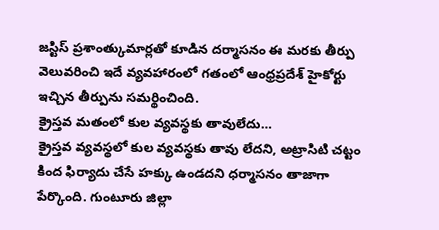జస్టిస్ ప్రశాంత్కుమార్లతో కూడిన దర్మాసనం ఈ మరకు తీర్పు వెలువరించి ఇదే వ్యవహారంలో గతంలో ఆంధ్రప్రదేశ్ హైకోర్టు ఇచ్చిన తీర్పును సమర్థించింది.
క్రైస్తవ మతంలో కుల వ్యవస్థకు తావులేదు…
క్రైస్తవ వ్యవస్థలో కుల వ్యవస్థకు తావు లేదని, అట్రాసిటి చట్టం కింద ఫిర్యాదు చేసే హక్కు ఉండదని ధర్మాసనం తాజాగా పేర్కొంది. గుంటూరు జిల్లా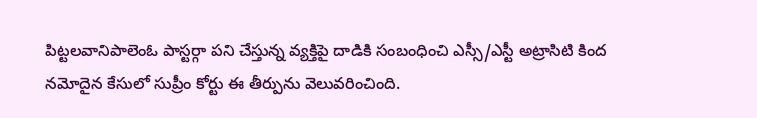పిట్టలవానిపాలెంఓ పాస్టర్గా పని చేస్తున్న వ్యక్తిపై దాడికి సంబంధించి ఎస్సీ/ఎస్టీ అట్రాసిటి కింద నమోదైన కేసులో సుప్రీం కోర్టు ఈ తీర్పును వెలువరించింది.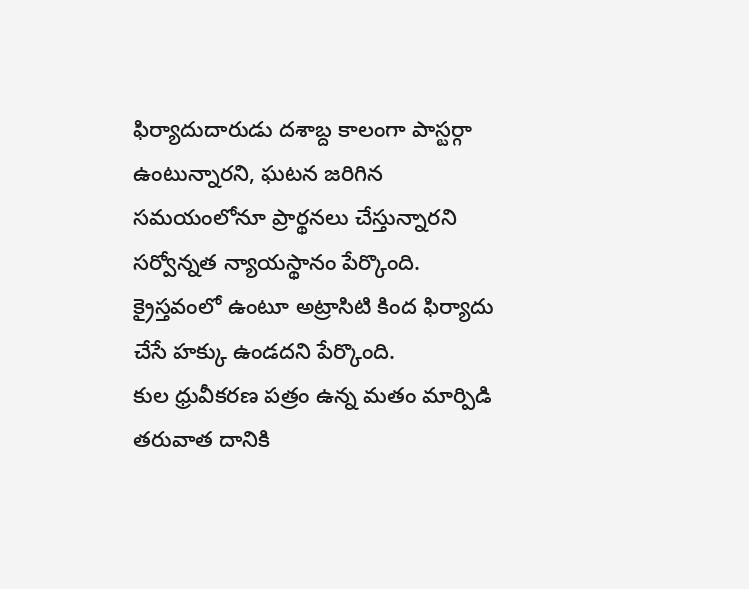ఫిర్యాదుదారుడు దశాబ్ద కాలంగా పాస్టర్గా ఉంటున్నారని, ఘటన జరిగిన సమయంలోనూ ప్రార్థనలు చేస్తున్నారని సర్వోన్నత న్యాయస్థానం పేర్కొంది. క్రైస్తవంలో ఉంటూ అట్రాసిటి కింద ఫిర్యాదు చేసే హక్కు ఉండదని పేర్కొంది.
కుల ధ్రువీకరణ పత్రం ఉన్న మతం మార్పిడి తరువాత దానికి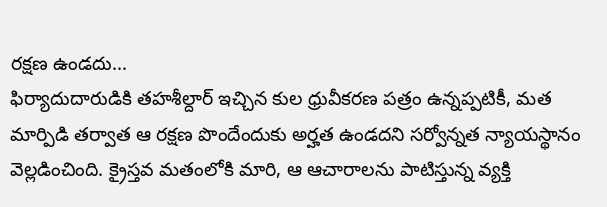రక్షణ ఉండదు…
ఫిర్యాదుదారుడికి తహశీల్దార్ ఇచ్చిన కుల ధ్రువీకరణ పత్రం ఉన్నప్పటికీ, మత మార్పిడి తర్వాత ఆ రక్షణ పొందేందుకు అర్హత ఉండదని సర్వోన్నత న్యాయస్థానం వెల్లడించింది. క్రైస్తవ మతంలోకి మారి, ఆ ఆచారాలను పాటిస్తున్న వ్యక్తి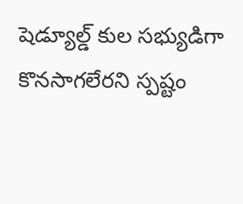షెడ్యూల్డ్ కుల సభ్యుడిగా కొనసాగలేరని స్పష్టం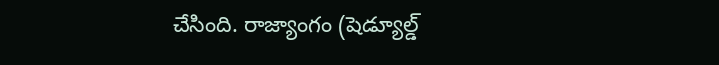చేసింది. రాజ్యాంగం (షెడ్యూల్డ్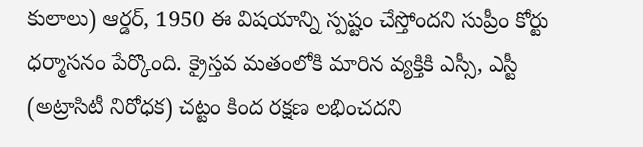కులాలు) ఆర్డర్, 1950 ఈ విషయాన్ని స్పష్టం చేస్తోందని సుప్రీం కోర్టు ధర్మాసనం పేర్కొంది. క్రైస్తవ మతంలోకి మారిన వ్యక్తికి ఎస్సీ, ఎస్టీ (అట్రాసిటీ నిరోధక) చట్టం కింద రక్షణ లభించదని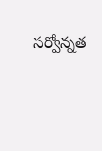సర్వోన్నత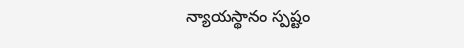న్యాయస్థానం స్పష్టం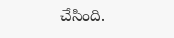చేసింది.